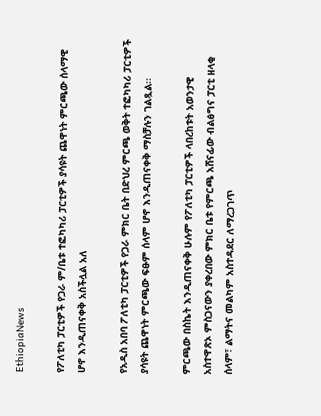EthiopiaNews

የፖለቲካ ፓርቲዎች የጋራ ም/ቤቱ ተፎካካሪ ፓርቲዎች ያሳዩት ጨዋነት ምርጫው ሰላማዊ ሆኖ እንዲጠናቀቅ አስችሏል አለ

የአዲስ አበባ ፖለቲካ ፓርቲዎች የጋራ ምክር ቤት በድህረ ምርጫ ወቅት ተፎካካሪ ፓርቲዎች ያሳዩት ጨዋነት ምርጫው ፍፁም ሰላም ሆኖ እንዲጠናቀቅ ማስቻሉን ገልጿል፡፡

ምርጫው በስኬት እንዲጠናቀቅ ሁሉም የፖለቲካ ፓርቲዎች ላበረከቱት አወንታዊ አስተዋጽኦ ምስጋናውን ያቀረበው ምክር ቤቱ የምርጫ አሸናፊው ብልፅግና ፓርቲ ዘላቂ ሰላም፣ ልማትና መልካም አስተዳደር ለማረጋገጥ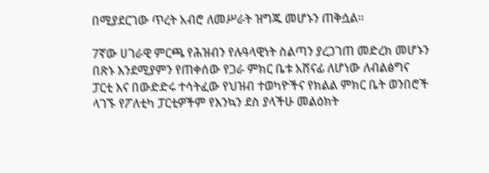በሚያደርገው ጥረት አብሮ ለመሥራት ዝግጁ መሆኑን ጠቅሷል።

7ኛው ሀገራዊ ምርጫ የሕዝብን የሉዓላዊነት ስልጣን ያረጋገጠ መድረክ መሆኑን በጽኑ እንደሚያምን የጠቀሰው የጋራ ምክር ቤቱ አሸናፊ ለሆነው ለብልፅግና ፓርቲ እና በውድድሩ ተሳትፈው የህዝብ ተወካዮችና የክልል ምክር ቤት ወንበሮች ላገኙ የፖለቲካ ፓርቲዎችም የእንኳን ደስ ያላችሁ መልዕክት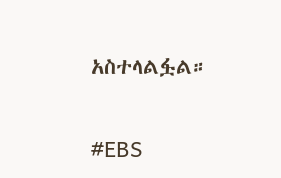አስተላልፏል።

#EBS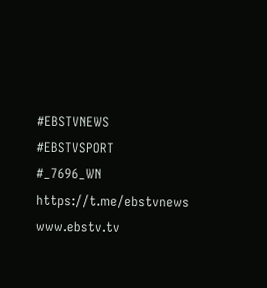#EBSTVNEWS
#EBSTVSPORT
#_7696_WN
https://t.me/ebstvnews
www.ebstv.tv